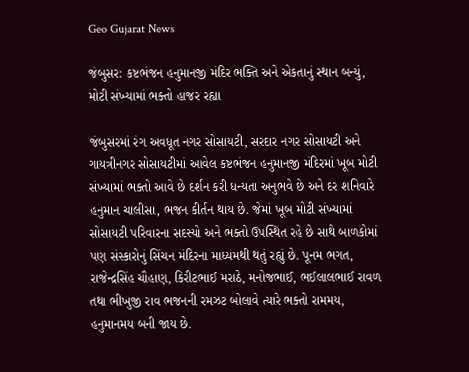Geo Gujarat News

જંબુસર: કષ્ટભંજન હનુમાનજી મંદિર ભક્તિ અને એકતાનું સ્થાન બન્યું, મોટી સંખ્યામાં ભક્તો હાજર રહ્યા

જંબુસરમાં રંગ અવધૂત નગર સોસાયટી, સરદાર નગર સોસાયટી અને ગાયત્રીનગર સોસાયટીમાં આવેલ કષ્ટભંજન હનુમાનજી મંદિરમાં ખૂબ મોટી સંખ્યામાં ભક્તો આવે છે દર્શન કરી ધન્યતા અનુભવે છે અને દર શનિવારે હનુમાન ચાલીસા, ભજન કીર્તન થાય છે. જેમાં ખૂબ મોટી સંખ્યામાં સોસાયટી પરિવારના સદસ્યો અને ભક્તો ઉપસ્થિત રહે છે સાથે બાળકોમાં પણ સંસ્કારોનું સિંચન મંદિરના માધ્યમથી થતું રહ્યું છે. પૂનમ ભગત, રાજેન્દ્રસિંહ ચૌહાણ, કિરીટભાઈ મરાઠે, મનોજભાઈ, ભઈલાલભાઈ રાવળ તથા ભીખુજી રાવ ભજનની રમઝટ બોલાવે ત્યારે ભક્તો રામમય, હનુમાનમય બની જાય છે.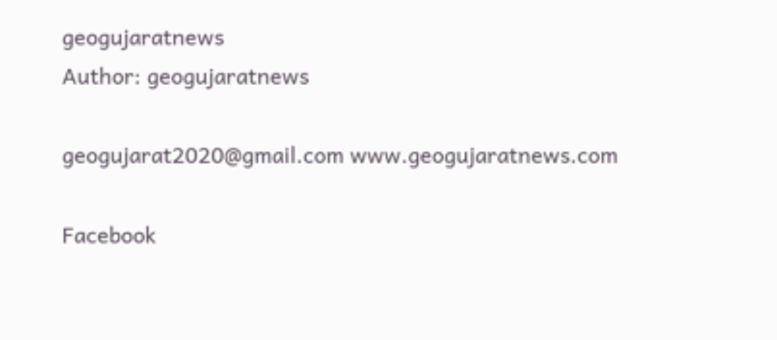geogujaratnews
Author: geogujaratnews

geogujarat2020@gmail.com www.geogujaratnews.com

Facebook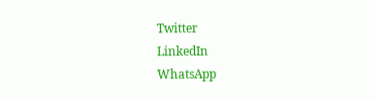Twitter
LinkedIn
WhatsApp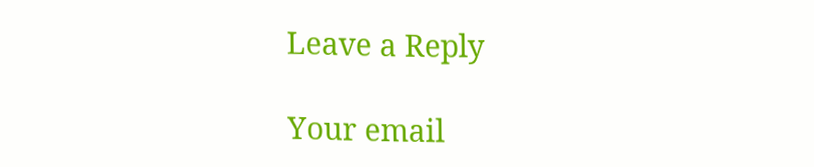Leave a Reply

Your email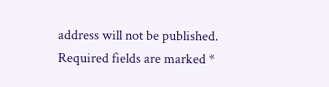address will not be published. Required fields are marked *